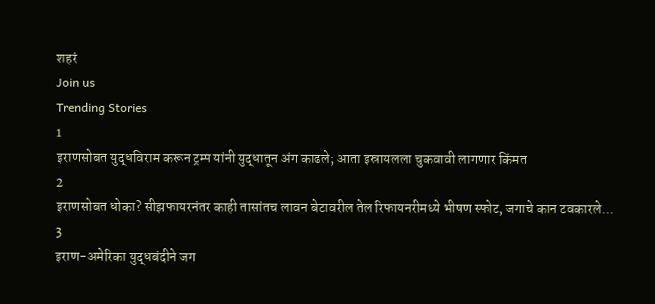शहरं
Join us
Trending Stories
1
इराणसोबत युद्धविराम करून ट्रम्प यांनी युद्धातून अंग काढले; आता इस्रायलला चुकवावी लागणार किंमत
2
इराणसोबत धोका? सीझफायरनंतर काही तासांतच लावन बेटावरील तेल रिफायनरीमध्ये भीषण स्फोट, जगाचे कान टवकारले...
3
इराण-अमेरिका युद्धबंदीने जग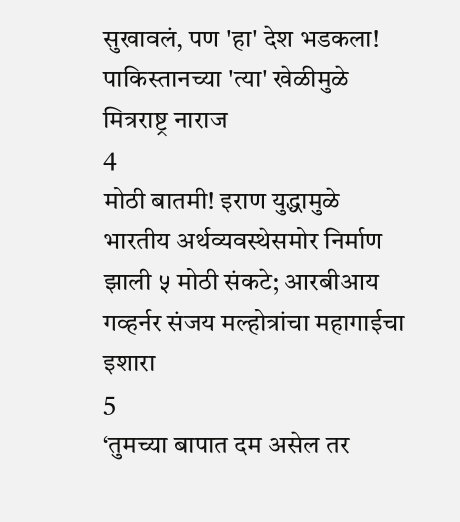सुखावलं, पण 'हा' देश भडकला! पाकिस्तानच्या 'त्या' खेळीमुळे मित्रराष्ट्र नाराज
4
मोठी बातमी! इराण युद्धामुळे भारतीय अर्थव्यवस्थेसमोर निर्माण झाली ५ मोठी संकटे; आरबीआय गव्हर्नर संजय मल्होत्रांचा महागाईचा इशारा
5
‘तुमच्या बापात दम असेल तर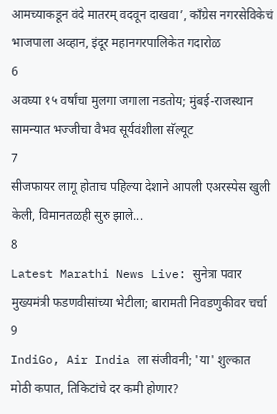आमच्याकडून वंदे मातरम् वदवून दाखवा’, काँग्रेस नगरसेविकेचं भाजपाला अव्हान, इंदूर महानगरपालिकेत गदारोळ
6
अवघ्या १५ वर्षांचा मुलगा जगाला नडतोय; मुंबई-राजस्थान सामन्यात भज्जीचा वैभव सूर्यवंशीला सॅल्यूट
7
सीजफायर लागू होताच पहिल्या देशाने आपली एअरस्पेस खुली केली, विमानतळही सुरु झाले...
8
Latest Marathi News Live: सुनेत्रा पवार मुख्यमंत्री फडणवीसांच्या भेटीला; बारामती निवडणुकीवर चर्चा
9
IndiGo, Air India ला संजीवनी; 'या' शुल्कात मोठी कपात, तिकिटांचे दर कमी होणार?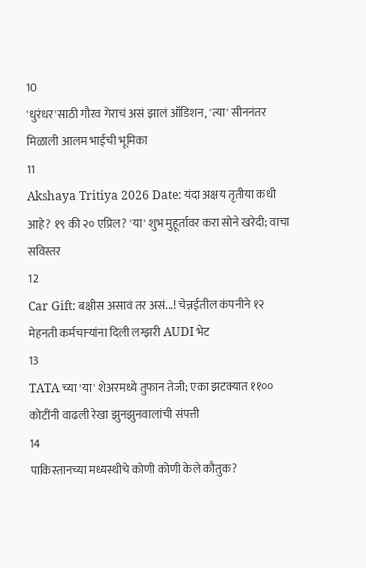10
'धुरंधर'साठी गौरव गेराचं असं झालं ऑडिशन, 'त्या' सीननंतर मिळाली आलम भाईची भूमिका
11
Akshaya Tritiya 2026 Date: यंदा अक्षय तृतीया कधी आहे? १९ की २० एप्रिल? 'या' शुभ मुहूर्तावर करा सोने खरेदी; वाचा सविस्तर
12
Car Gift: बक्षीस असावं तर असं...! चेन्नईतील कंपनीने १२ मेहनती कर्मचाऱ्यांना दिली लग्झरी AUDI भेट
13
TATA च्या 'या' शेअरमध्ये तुफान तेजी; एका झटक्यात ११०० कोटींनी वाढली रेखा झुनझुनवालांची संपत्ती
14
पाकिस्तानच्या मध्यस्थीचे कोणी कोणी केले कौतुक?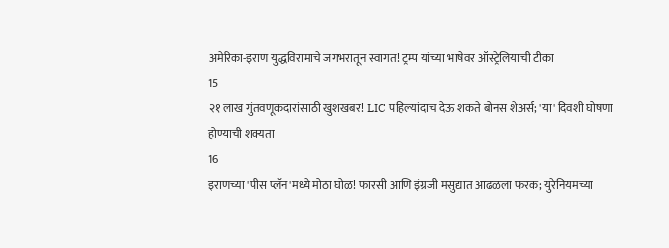अमेरिका-इराण युद्धविरामाचे जगभरातून स्वागत! ट्रम्प यांच्या भाषेवर ऑस्ट्रेलियाची टीका
15
२१ लाख गुंतवणूकदारांसाठी खुशखबर! LIC पहिल्यांदाच देऊ शकते बोनस शेअर्स; 'या' दिवशी घोषणा होण्याची शक्यता
16
इराणच्या 'पीस प्लॅन'मध्ये मोठा घोळ! फारसी आणि इंग्रजी मसुद्यात आढळला फरक; युरेनियमच्या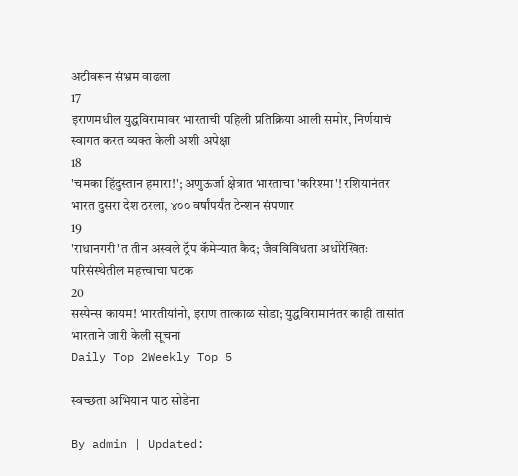अटीवरून संभ्रम वाढला
17
इराणमधील युद्धविरामावर भारताची पहिली प्रतिक्रिया आली समोर, निर्णयाचं स्वागत करत व्यक्त केली अशी अपेक्षा
18
'चमका हिंदुस्तान हमारा!'; अणुऊर्जा क्षेत्रात भारताचा 'करिश्मा'! रशियानंतर भारत दुसरा देश ठरला, ४०० वर्षांपर्यंत टेन्शन संपणार
19
'राधानगरी'त तीन अस्वले ट्रॅप कॅमेऱ्यात कैद; जैवविविधता अधोरेखितः परिसंस्थेतील महत्त्वाचा घटक
20
सस्पेन्स कायम! भारतीयांनो, इराण तात्काळ सोडा; युद्धविरामानंतर काही तासांत भारताने जारी केली सूचना
Daily Top 2Weekly Top 5

स्वच्छता अभियान पाठ सोडेना

By admin | Updated: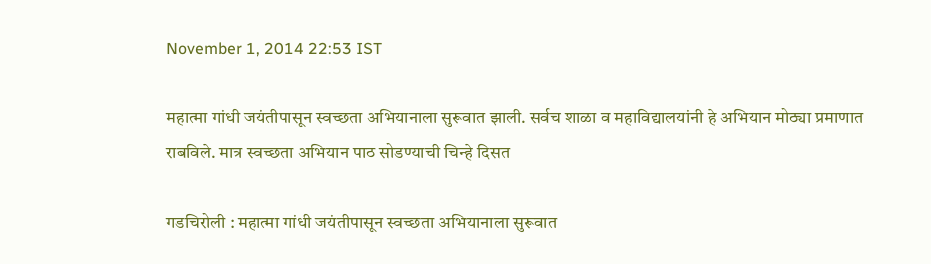November 1, 2014 22:53 IST

महात्मा गांधी जयंतीपासून स्वच्छता अभियानाला सुरूवात झाली. सर्वच शाळा व महाविद्यालयांनी हे अभियान मोठ्या प्रमाणात राबविले. मात्र स्वच्छता अभियान पाठ सोडण्याची चिन्हे दिसत

गडचिरोली : महात्मा गांधी जयंतीपासून स्वच्छता अभियानाला सुरूवात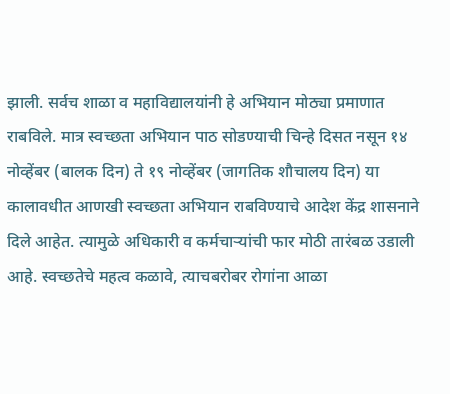झाली. सर्वच शाळा व महाविद्यालयांनी हे अभियान मोठ्या प्रमाणात राबविले. मात्र स्वच्छता अभियान पाठ सोडण्याची चिन्हे दिसत नसून १४ नोव्हेंबर (बालक दिन) ते १९ नोव्हेंबर (जागतिक शौचालय दिन) या कालावधीत आणखी स्वच्छता अभियान राबविण्याचे आदेश केंद्र शासनाने दिले आहेत. त्यामुळे अधिकारी व कर्मचाऱ्यांची फार मोठी तारंबळ उडाली आहे. स्वच्छतेचे महत्व कळावे, त्याचबरोबर रोगांना आळा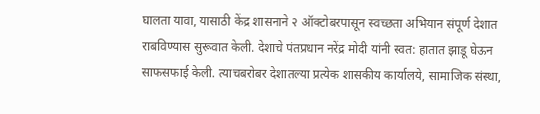घालता यावा, यासाठी केंद्र शासनाने २ ऑक्टोबरपासून स्वच्छता अभियान संपूर्ण देशात राबविण्यास सुरूवात केली. देशाचे पंतप्रधान नरेंद्र मोदी यांनी स्वत: हातात झाडू घेऊन साफसफाई केली. त्याचबरोबर देशातल्या प्रत्येक शासकीय कार्यालये, सामाजिक संस्था,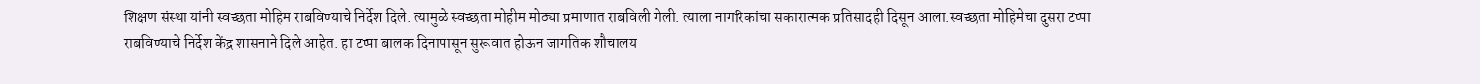शिक्षण संस्था यांनी स्वच्छता मोहिम राबविण्याचे निर्देश दिले. त्यामुळे स्वच्छता मोहीम मोठ्या प्रमाणात राबविली गेली. त्याला नागरिकांचा सकारात्मक प्रतिसादही दिसून आला.स्वच्छता मोहिमेचा दुसरा टप्पा राबविण्याचे निर्देश केंद्र शासनाने दिले आहेत. हा टप्पा बालक दिनापासून सुरूवात होऊन जागतिक शौचालय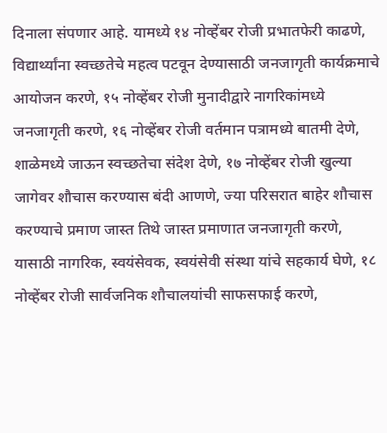दिनाला संपणार आहे. यामध्ये १४ नोव्हेंबर रोजी प्रभातफेरी काढणे, विद्यार्थ्यांना स्वच्छतेचे महत्व पटवून देण्यासाठी जनजागृती कार्यक्रमाचे आयोजन करणे, १५ नोव्हेंबर रोजी मुनादीद्वारे नागरिकांमध्ये जनजागृती करणे, १६ नोव्हेंबर रोजी वर्तमान पत्रामध्ये बातमी देणे, शाळेमध्ये जाऊन स्वच्छतेचा संदेश देणे, १७ नोव्हेंबर रोजी खुल्या जागेवर शौचास करण्यास बंदी आणणे, ज्या परिसरात बाहेर शौचास करण्याचे प्रमाण जास्त तिथे जास्त प्रमाणात जनजागृती करणे, यासाठी नागरिक, स्वयंसेवक, स्वयंसेवी संस्था यांचे सहकार्य घेणे, १८ नोव्हेंबर रोजी सार्वजनिक शौचालयांची साफसफाई करणे,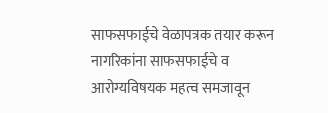साफसफाईचे वेळापत्रक तयार करून नागरिकांना साफसफाईचे व आरोग्यविषयक महत्व समजावून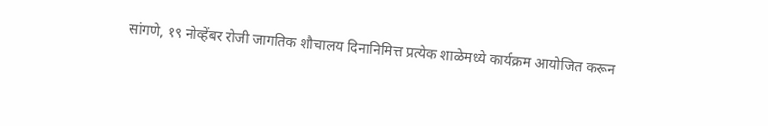सांगणे, १९ नोव्हेंबर रोजी जागतिक शौचालय दिनानिमित्त प्रत्येक शाळेमध्ये कार्यक्रम आयोजित करून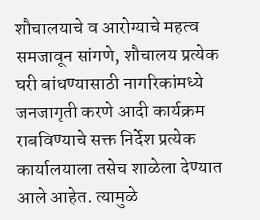शौचालयाचे व आरोग्याचे महत्व समजावून सांगणे, शौचालय प्रत्येक घरी बांधण्यासाठी नागरिकांमध्ये जनजागृती करणे आदी कार्यक्रम राबविण्याचे सक्त निर्देश प्रत्येक कार्यालयाला तसेच शाळेला देण्यात आले आहेत. त्यामुळे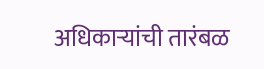अधिकाऱ्यांची तारंबळ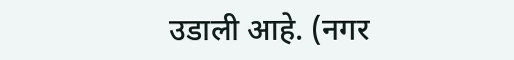उडाली आहे. (नगर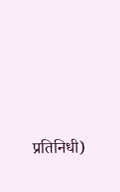प्रतिनिधी)